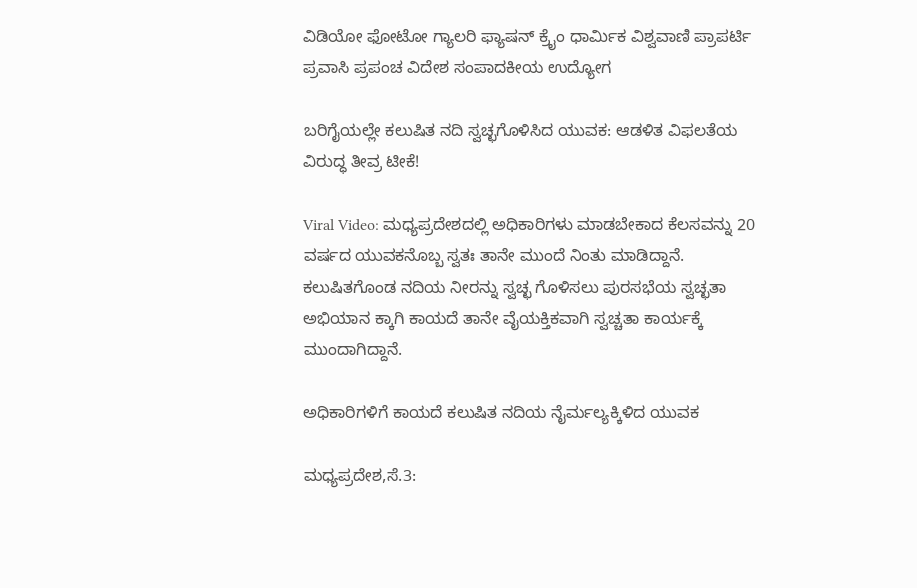ವಿಡಿಯೋ ಫೋಟೋ ಗ್ಯಾಲರಿ ಫ್ಯಾಷನ್ ಕ್ರೈಂ ಧಾರ್ಮಿಕ ವಿಶ್ವವಾಣಿ ಪ್ರಾಪರ್ಟಿ ಪ್ರವಾಸಿ ಪ್ರಪಂಚ ವಿದೇಶ ಸಂಪಾದಕೀಯ ಉದ್ಯೋಗ

ಬರಿಗೈಯಲ್ಲೇ ಕಲುಷಿತ ನದಿ ಸ್ವಚ್ಛಗೊಳಿಸಿದ ಯುವಕ: ಆಡಳಿತ ವಿಫಲತೆಯ ವಿರುದ್ಧ ತೀವ್ರ ಟೀಕೆ!

Viral Video: ಮಧ್ಯಪ್ರದೇಶದಲ್ಲಿ ಅಧಿಕಾರಿಗಳು ಮಾಡಬೇಕಾದ ಕೆಲಸವನ್ನು 20 ವರ್ಷದ ಯುವಕನೊಬ್ಬ ಸ್ವತಃ ತಾನೇ ಮುಂದೆ ನಿಂತು ಮಾಡಿದ್ದಾನೆ. ಕಲುಷಿತಗೊಂಡ ನದಿಯ ನೀರನ್ನು ಸ್ವಚ್ಛ ಗೊಳಿಸಲು ಪುರಸಭೆಯ ಸ್ವಚ್ಛತಾ ಅಭಿಯಾನ ಕ್ಕಾಗಿ ಕಾಯದೆ ತಾನೇ ವೈಯಕ್ತಿಕವಾಗಿ ಸ್ವಚ್ಚತಾ ಕಾರ್ಯಕ್ಕೆ ಮುಂದಾಗಿದ್ದಾನೆ.

ಅಧಿಕಾರಿಗಳಿಗೆ ಕಾಯದೆ ಕಲುಷಿತ ನದಿಯ ನೈರ್ಮಲ್ಯಕ್ಕಿಳಿದ ಯುವಕ

ಮಧ್ಯಪ್ರದೇಶ,ಸೆ.3: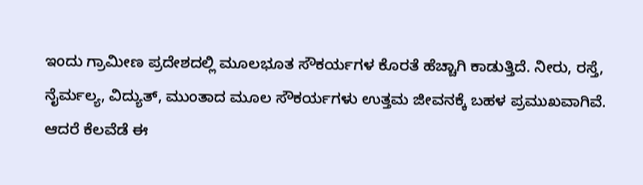ಇಂದು ಗ್ರಾಮೀಣ ಪ್ರದೇಶದಲ್ಲಿ ಮೂಲಭೂತ ಸೌಕರ್ಯಗಳ ಕೊರತೆ ಹೆಚ್ಚಾಗಿ ಕಾಡುತ್ತಿದೆ. ನೀರು, ರಸ್ತೆ, ನೈರ್ಮಲ್ಯ, ವಿದ್ಯುತ್, ಮುಂತಾದ ಮೂಲ ಸೌಕರ್ಯಗಳು ಉತ್ತಮ ಜೀವನಕ್ಕೆ ಬಹಳ ಪ್ರಮುಖವಾಗಿವೆ. ಆದರೆ ಕೆಲವೆಡೆ ಈ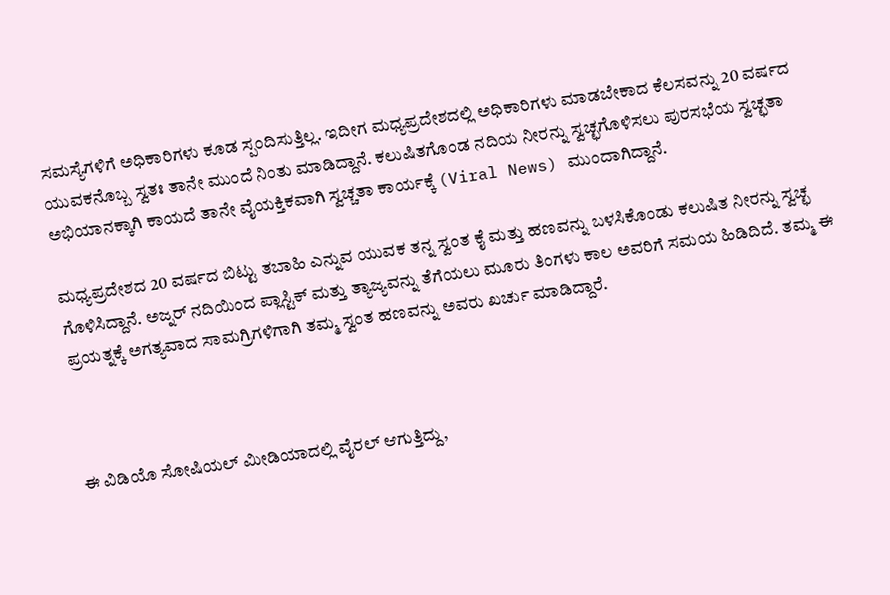ಸಮಸ್ಯೆಗಳಿಗೆ ಅಧಿಕಾರಿಗಳು ಕೂಡ ಸ್ಪಂದಿಸುತ್ತಿಲ್ಲ. ಇದೀಗ ಮಧ್ಯಪ್ರದೇಶದಲ್ಲಿ ಅಧಿಕಾರಿಗಳು ಮಾಡಬೇಕಾದ ಕೆಲಸವನ್ನು 20 ವರ್ಷದ ಯುವಕನೊಬ್ಬ ಸ್ವತಃ ತಾನೇ ಮುಂದೆ ನಿಂತು ಮಾಡಿದ್ದಾನೆ. ಕಲುಷಿತಗೊಂಡ ನದಿಯ ನೀರನ್ನು ಸ್ವಚ್ಛಗೊಳಿಸಲು ಪುರಸಭೆಯ ಸ್ವಚ್ಛತಾ ಅಭಿಯಾನಕ್ಕಾಗಿ ಕಾಯದೆ ತಾನೇ ವೈಯಕ್ತಿಕವಾಗಿ ಸ್ವಚ್ಚತಾ ಕಾರ್ಯಕ್ಕೆ (Viral News) ಮುಂದಾಗಿದ್ದಾನೆ.

ಮಧ್ಯಪ್ರದೇಶದ 20 ವರ್ಷದ ಬಿಟ್ಟು ತಬಾಹಿ ಎನ್ನುವ ಯುವಕ ತನ್ನ ಸ್ವಂತ ಕೈ ಮತ್ತು ಹಣವನ್ನು ಬಳಸಿಕೊಂಡು ಕಲುಷಿತ ನೀರನ್ನು ಸ್ವಚ್ಛ ಗೊಳಿಸಿದ್ದಾನೆ. ಅಜ್ನರ್ ನದಿಯಿಂದ ಪ್ಲಾಸ್ಟಿಕ್ ಮತ್ತು ತ್ಯಾಜ್ಯವನ್ನು ತೆಗೆಯಲು ಮೂರು ತಿಂಗಳು ಕಾಲ ಅವರಿಗೆ ಸಮಯ ಹಿಡಿದಿದೆ. ತಮ್ಮ ಈ ಪ್ರಯತ್ನಕ್ಕೆ ಅಗತ್ಯವಾದ ಸಾಮಗ್ರಿಗಳಿಗಾಗಿ ತಮ್ಮ ಸ್ವಂತ ಹಣವನ್ನು ಅವರು ಖರ್ಚು ಮಾಡಿದ್ದಾರೆ.



ಈ ವಿಡಿಯೊ ಸೋಷಿಯಲ್ ಮೀಡಿಯಾದಲ್ಲಿ ವೈರಲ್ ಆಗುತ್ತಿದ್ದು,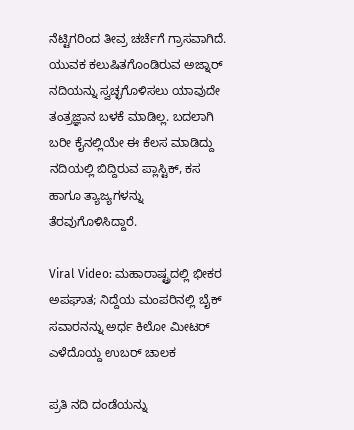ನೆಟ್ಟಿಗರಿಂದ ತೀವ್ರ ಚರ್ಚೆಗೆ ಗ್ರಾಸವಾಗಿದೆ. ಯುವಕ ಕಲುಷಿತಗೊಂಡಿರುವ ಅಜ್ನಾರ್ ನದಿಯನ್ನು ಸ್ವಚ್ಛಗೊಳಿಸಲು ಯಾವುದೇ ತಂತ್ರಜ್ಞಾನ ಬಳಕೆ ಮಾಡಿಲ್ಲ. ಬದಲಾಗಿ ಬರೀ ಕೈನಲ್ಲಿಯೇ ಈ ಕೆಲಸ ಮಾಡಿದ್ದು ನದಿಯಲ್ಲಿ ಬಿದ್ದಿರುವ ಪ್ಲಾಸ್ಟಿಕ್, ಕಸ ಹಾಗೂ ತ್ಯಾಜ್ಯಗಳನ್ನು ತೆರವುಗೊಳಿಸಿದ್ದಾರೆ.

Viral Video: ಮಹಾರಾಷ್ಟ್ರದಲ್ಲಿ ಭೀಕರ ಅಪಘಾತ; ನಿದ್ದೆಯ ಮಂಪರಿನಲ್ಲಿ ಬೈಕ್ ಸವಾರನನ್ನು ಅರ್ಧ ಕಿಲೋ ಮೀಟರ್ ಎಳೆದೊಯ್ದ ಉಬರ್ ಚಾಲಕ

ಪ್ರತಿ ನದಿ ದಂಡೆಯನ್ನು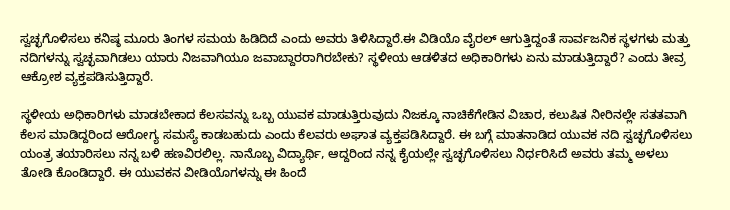ಸ್ವಚ್ಛಗೊಳಿಸಲು ಕನಿಷ್ಠ ಮೂರು ತಿಂಗಳ ಸಮಯ ಹಿಡಿದಿದೆ ಎಂದು ಅವರು ತಿಳಿಸಿದ್ದಾರೆ.ಈ ವಿಡಿಯೊ ವೈರಲ್ ಆಗುತ್ತಿದ್ದಂತೆ ಸಾರ್ವಜನಿಕ ಸ್ಥಳಗಳು ಮತ್ತು ನದಿಗಳನ್ನು ಸ್ವಚ್ಛವಾಗಿಡಲು ಯಾರು ನಿಜವಾಗಿಯೂ ಜವಾಬ್ದಾರರಾಗಿರಬೇಕು? ಸ್ಥಳೀಯ ಆಡಳಿತದ ಅಧಿಕಾರಿಗಳು ಏನು ಮಾಡುತ್ತಿದ್ದಾರೆ? ಎಂದು ತೀವ್ರ ಆಕ್ರೋಶ ವ್ಯಕ್ತಪಡಿಸುತ್ತಿದ್ದಾರೆ.

ಸ್ಥಳೀಯ ಅಧಿಕಾರಿಗಳು ಮಾಡಬೇಕಾದ ಕೆಲಸವನ್ನು ಒಬ್ಬ ಯುವಕ ಮಾಡುತ್ತಿರುವುದು ನಿಜಕ್ಕೂ ನಾಚಿಕೆಗೇಡಿನ ವಿಚಾರ, ಕಲುಷಿತ ನೀರಿನಲ್ಲೇ ಸತತವಾಗಿ ಕೆಲಸ ಮಾಡಿದ್ದರಿಂದ ಆರೋಗ್ಯ ಸಮಸ್ಯೆ ಕಾಡಬಹುದು ಎಂದು ಕೆಲವರು ಅಘಾತ ವ್ಯಕ್ತಪಡಿಸಿದ್ದಾರೆ‌. ಈ ಬಗ್ಗೆ ಮಾತನಾಡಿದ ಯುವಕ ನದಿ ಸ್ವಚ್ಛಗೊಳಿಸಲು ಯಂತ್ರ ತಯಾರಿಸಲು ನನ್ನ ಬಳಿ ಹಣವಿರಲಿಲ್ಲ. ನಾನೊಬ್ಬ ವಿದ್ಯಾರ್ಥಿ, ಆದ್ದರಿಂದ ನನ್ನ ಕೈಯಲ್ಲೇ ಸ್ವಚ್ಛಗೊಳಿಸಲು ನಿರ್ಧರಿಸಿದೆ ಅವರು ತಮ್ಮ ಅಳಲು ತೋಡಿ ಕೊಂಡಿದ್ದಾರೆ. ಈ ಯುವಕನ ವೀಡಿಯೊಗಳನ್ನು ಈ ಹಿಂದೆ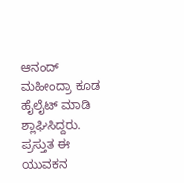ಆನಂದ್ ಮಹೀಂದ್ರಾ ಕೂಡ ಹೈಲೈಟ್ ಮಾಡಿ ಶ್ಲಾಘಿಸಿದ್ದರು. ಪ್ರಸ್ತುತ ಈ ಯುವಕನ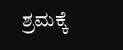ಶ್ರಮಕ್ಕೆ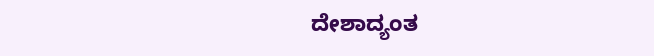ದೇಶಾದ್ಯಂತ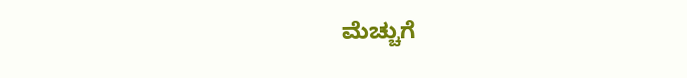ಮೆಚ್ಚುಗೆ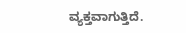ವ್ಯಕ್ತವಾಗುತ್ತಿದೆ.